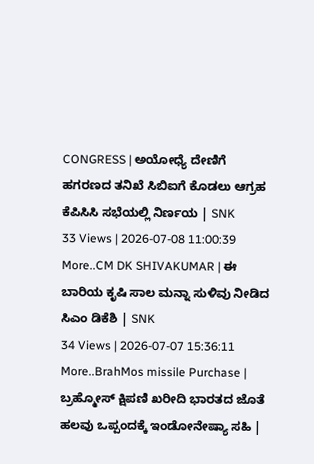CONGRESS | ಅಯೋಧ್ಯೆ ದೇಣಿಗೆ ಹಗರಣದ ತನಿಖೆ ಸಿಬಿಐಗೆ ಕೊಡಲು ಆಗ್ರಹ ಕೆಪಿಸಿಸಿ ಸಭೆಯಲ್ಲಿ ನಿರ್ಣಯ | SNK
33 Views | 2026-07-08 11:00:39
More..CM DK SHIVAKUMAR | ಈ ಬಾರಿಯ ಕೃಷಿ ಸಾಲ ಮನ್ನಾ ಸುಳಿವು ನೀಡಿದ ಸಿಎಂ ಡಿಕೆಶಿ | SNK
34 Views | 2026-07-07 15:36:11
More..BrahMos missile Purchase | ಬ್ರಹ್ಮೋಸ್ ಕ್ಷಿಪಣಿ ಖರೀದಿ ಭಾರತದ ಜೊತೆ ಹಲವು ಒಪ್ಪಂದಕ್ಕೆ ಇಂಡೋನೇಷ್ಯಾ ಸಹಿ |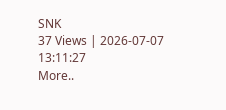SNK
37 Views | 2026-07-07 13:11:27
More..